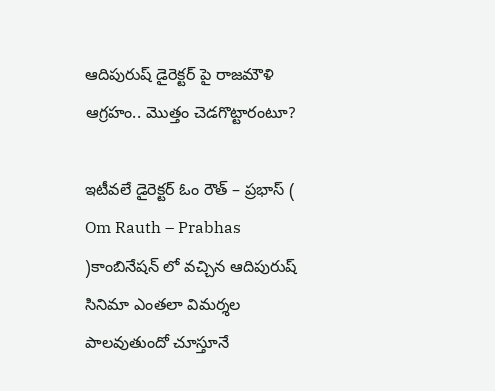ఆదిపురుష్ డైరెక్టర్ పై రాజమౌళి ఆగ్రహం.. మొత్తం చెడగొట్టారంటూ?

ఇటీవలే డైరెక్టర్ ఓం రౌత్ – ప్రభాస్ ( Om Rauth – Prabhas )కాంబినేషన్ లో వచ్చిన ఆదిపురుష్ సినిమా ఎంతలా విమర్శల పాలవుతుందో చూస్తూనే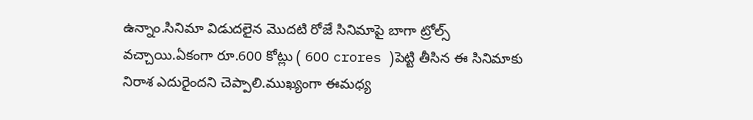ఉన్నాం.సినిమా విడుదలైన మొదటి రోజే సినిమాపై బాగా ట్రోల్స్ వచ్చాయి.ఏకంగా రూ.600 కోట్లు ( 600 crores )పెట్టి తీసిన ఈ సినిమాకు నిరాశ ఎదురైందని చెప్పాలి.ముఖ్యంగా ఈమధ్య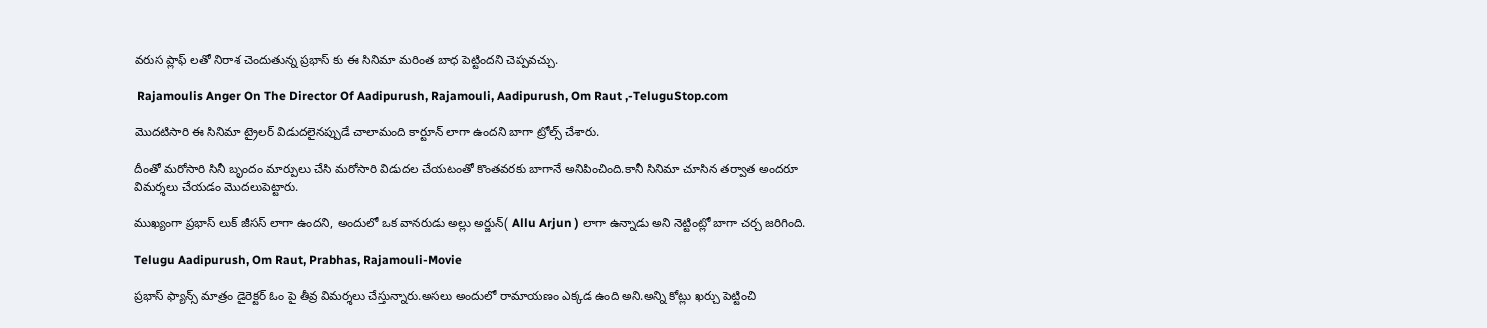వరుస ప్లాఫ్ లతో నిరాశ చెందుతున్న ప్రభాస్ కు ఈ సినిమా మరింత బాధ పెట్టిందని చెప్పవచ్చు.

 Rajamoulis Anger On The Director Of Aadipurush, Rajamouli, Aadipurush, Om Raut ,-TeluguStop.com

మొదటిసారి ఈ సినిమా ట్రైలర్ విడుదలైనప్పుడే చాలామంది కార్టూన్ లాగా ఉందని బాగా ట్రోల్స్ చేశారు.

దీంతో మరోసారి సినీ బృందం మార్పులు చేసి మరోసారి విడుదల చేయటంతో కొంతవరకు బాగానే అనిపించింది.కానీ సినిమా చూసిన తర్వాత అందరూ విమర్శలు చేయడం మొదలుపెట్టారు.

ముఖ్యంగా ప్రభాస్ లుక్ జీసస్ లాగా ఉందని, అందులో ఒక వానరుడు అల్లు అర్జున్( Allu Arjun ) లాగా ఉన్నాడు అని నెట్టింట్లో బాగా చర్చ జరిగింది.

Telugu Aadipurush, Om Raut, Prabhas, Rajamouli-Movie

ప్రభాస్ ఫ్యాన్స్ మాత్రం డైరెక్టర్ ఓం పై తీవ్ర విమర్శలు చేస్తున్నారు.అసలు అందులో రామాయణం ఎక్కడ ఉంది అని.అన్ని కోట్లు ఖర్చు పెట్టించి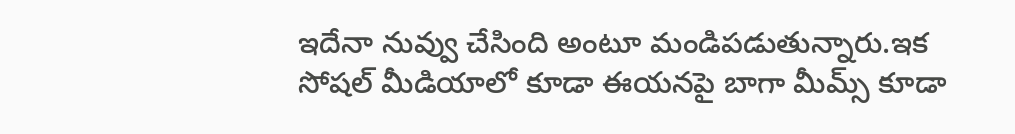ఇదేనా నువ్వు చేసింది అంటూ మండిపడుతున్నారు.ఇక సోషల్ మీడియాలో కూడా ఈయనపై బాగా మీమ్స్ కూడా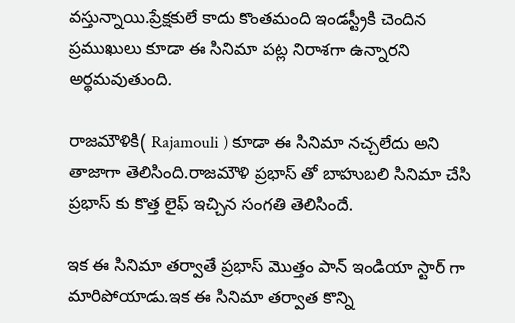వస్తున్నాయి.ప్రేక్షకులే కాదు కొంతమంది ఇండస్ట్రీకి చెందిన ప్రముఖులు కూడా ఈ సినిమా పట్ల నిరాశగా ఉన్నారని అర్థమవుతుంది.

రాజమౌళికి( Rajamouli ) కూడా ఈ సినిమా నచ్చలేదు అని తాజాగా తెలిసింది.రాజమౌళి ప్రభాస్ తో బాహుబలి సినిమా చేసి ప్రభాస్ కు కొత్త లైఫ్ ఇచ్చిన సంగతి తెలిసిందే.

ఇక ఈ సినిమా తర్వాతే ప్రభాస్ మొత్తం పాన్ ఇండియా స్టార్ గా మారిపోయాడు.ఇక ఈ సినిమా తర్వాత కొన్ని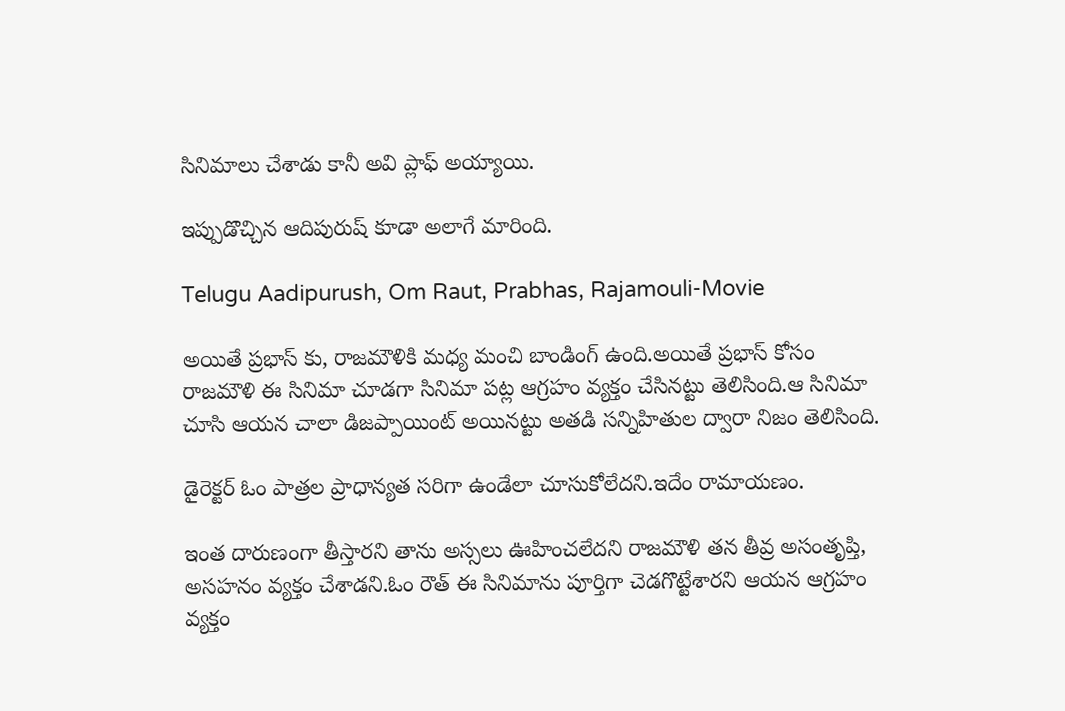సినిమాలు చేశాడు కానీ అవి ప్లాఫ్ అయ్యాయి.

ఇప్పుడొచ్చిన ఆదిపురుష్ కూడా అలాగే మారింది.

Telugu Aadipurush, Om Raut, Prabhas, Rajamouli-Movie

అయితే ప్రభాస్ కు, రాజమౌళికి మధ్య మంచి బాండింగ్ ఉంది.అయితే ప్రభాస్ కోసం రాజమౌళి ఈ సినిమా చూడగా సినిమా పట్ల ఆగ్రహం వ్యక్తం చేసినట్టు తెలిసింది.ఆ సినిమా చూసి ఆయన చాలా డిజ‌ప్పాయింట్ అయిన‌ట్టు అత‌డి స‌న్నిహితుల ద్వారా నిజం తెలిసింది.

డైరెక్టర్ ఓం పాత్ర‌ల ప్రాధాన్యత స‌రిగా ఉండేలా చూసుకోలేద‌ని.ఇదేం రామాయ‌ణం.

ఇంత దారుణంగా తీస్తార‌ని తాను అస్స‌లు ఊహించ‌లేద‌ని రాజ‌మౌళి త‌న తీవ్ర అసంతృప్తి, అస‌హ‌నం వ్య‌క్తం చేశాడని.ఓం రౌత్ ఈ సినిమాను పూర్తిగా చెడ‌గొట్టేశార‌ని ఆయన ఆగ్రహం వ్యక్తం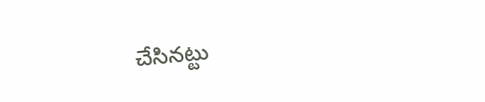చేసినట్టు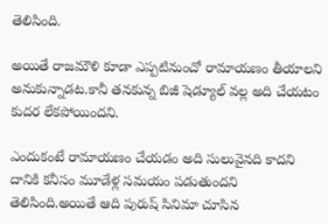తెలిసింది.

అయితే రాజమౌళి కూడా ఎప్పటినుంచో రామాయణం తీయాలని అనుకున్నాడట.కానీ తనకున్న బిజీ షెడ్యూల్ వల్ల అది చేయటం కుదర లేకపోయిందని.

ఎందుకంటే రామాయణం చేయడం అది సులువైనది కాదని దానికి కనీసం మూడేళ్ల సమయం పడుతుందని తెలిసింది.అయితే ఆది పురుష్ సినిమా చూసిన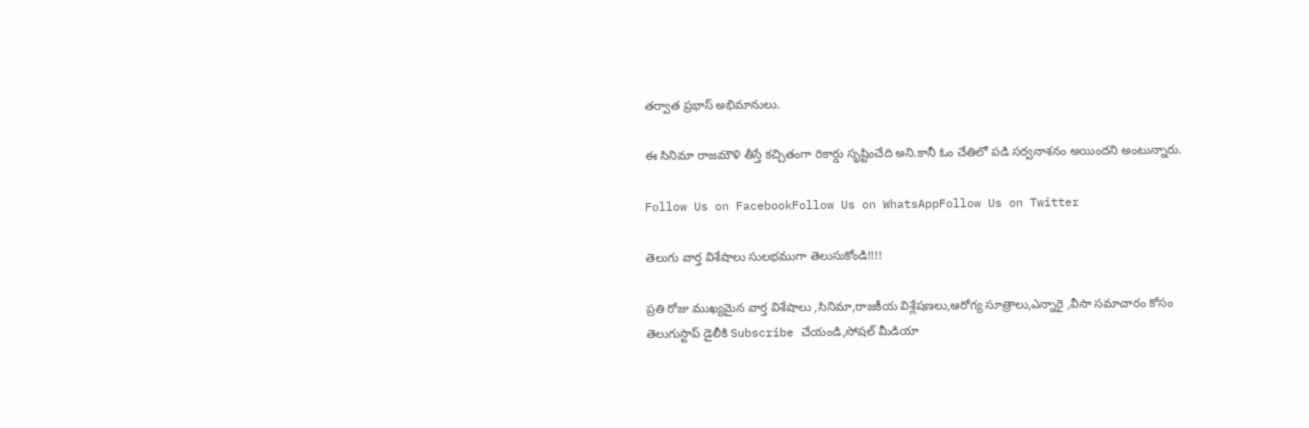తర్వాత ప్రభాస్ అభిమానులు.

ఈ సినిమా రాజమౌళి తీస్తే కచ్చితంగా రికార్డు సృష్టించేది అని.కానీ ఓం చేతిలో పడి సర్వనాశనం అయిందని అంటున్నారు.

Follow Us on FacebookFollow Us on WhatsAppFollow Us on Twitter

తెలుగు వార్త విశేషాలు సులభముగా తెలుసుకోండి!!!!

ప్రతి రోజు ముఖ్యమైన వార్త విశేషాలు ,సినిమా,రాజకీయ విశ్లేషణలు,ఆరోగ్య సూత్రాలు,ఎన్నారై ,వీసా సమాచారం కోసం తెలుగుస్టాప్ డైలీకి Subscribe చేయండి,సోషల్ మీడియా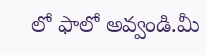లో ఫాలో అవ్వండి.మీ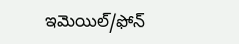ఇమెయిల్/ఫోన్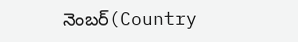నెంబర్(Country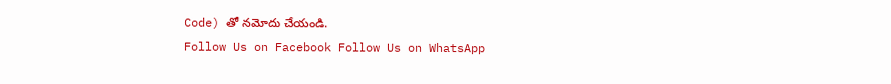Code) తో నమోదు చేయండి.
Follow Us on Facebook Follow Us on WhatsApp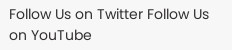Follow Us on Twitter Follow Us on YouTube